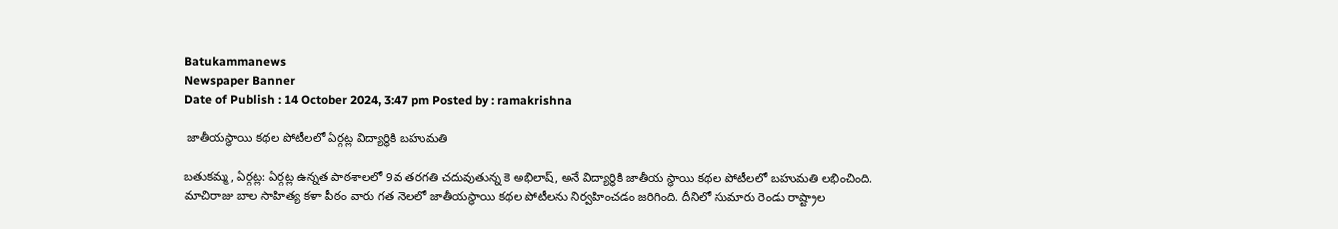Batukammanews
Newspaper Banner
Date of Publish : 14 October 2024, 3:47 pm Posted by : ramakrishna

 జాతీయస్థాయి కథల పోటీలలో ఏర్గట్ల విద్యార్థికి బహుమతి

బతుకమ్మ, ఏర్గట్ల: ఏర్గట్ల ఉన్నత పాఠశాలలో 9వ తరగతి చదువుతున్న కె అభిలాష్, అనే విద్యార్థికి జాతీయ స్థాయి కథల పోటీలలో బహుమతి లభించింది. మాచిరాజు బాల సాహిత్య కళా పీఠం వారు గత నెలలో జాతీయస్థాయి కథల పోటీలను నిర్వహించడం జరిగింది. దీనిలో సుమారు రెండు రాష్ట్రాల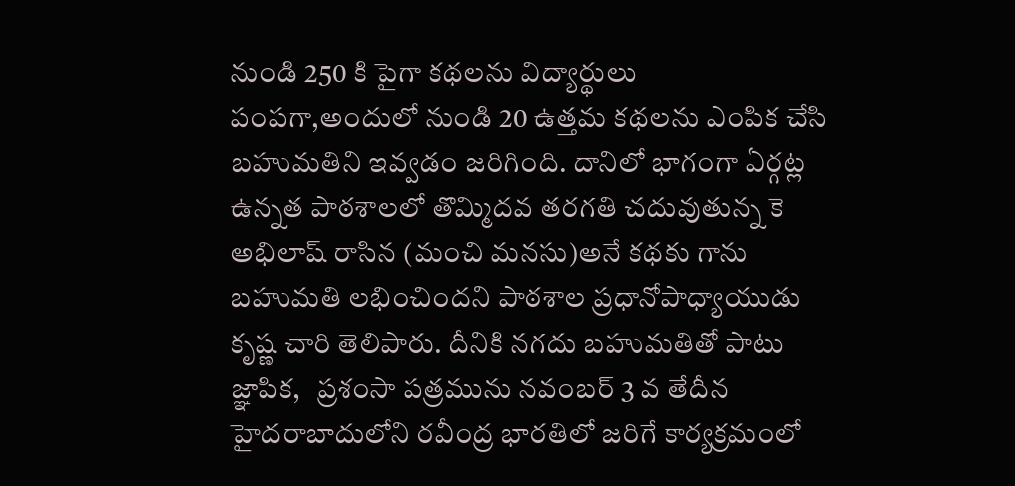నుండి 250 కి పైగా కథలను విద్యార్థులు పంపగా,అందులో నుండి 20 ఉత్తమ కథలను ఎంపిక చేసి బహుమతిని ఇవ్వడం జరిగింది. దానిలో భాగంగా ఏర్గట్ల ఉన్నత పాఠశాలలో తొమ్మిదవ తరగతి చదువుతున్న కె అభిలాష్ రాసిన (మంచి మనసు)అనే కథకు గాను బహుమతి లభించిందని పాఠశాల ప్రధానోపాధ్యాయుడు కృష్ణ చారి తెలిపారు. దీనికి నగదు బహుమతితో పాటు జ్ఞాపిక,   ప్రశంసా పత్రమును నవంబర్ 3 వ తేదీన హైదరాబాదులోని రవీంద్ర భారతిలో జరిగే కార్యక్రమంలో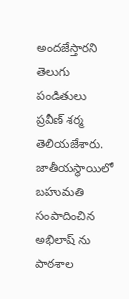అందజేస్తారని తెలుగు పండితులు ప్రవీణ్ శర్మ తెలియజేశారు. జాతీయస్థాయిలో బహుమతి సంపాదించిన అభిలాష్ ను పాఠశాల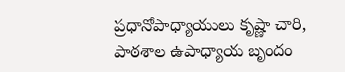ప్రధానోపాధ్యాయులు కృష్ణా చారి, పాఠశాల ఉపాధ్యాయ బృందం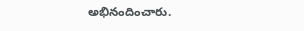అభినందించారు.